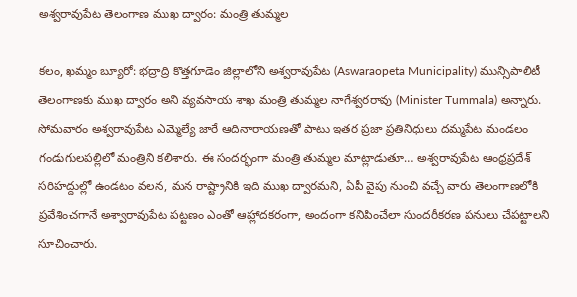అశ్వరావుపేట తెలంగాణ ముఖ ద్వారం: మంత్రి తుమ్మల

కలం, ఖమ్మం బ్యూరో: భద్రాద్రి కొత్తగూడెం జిల్లాలోని అశ్వరావుపేట (Aswaraopeta Municipality) మున్సిపాలిటీ తెలంగాణకు ముఖ ద్వారం అని వ్యవసాయ శాఖ మంత్రి తుమ్మల నాగేశ్వరరావు (Minister Tummala) అన్నారు. సోమవారం అశ్వరావుపేట ఎమ్మెల్యే జారే ఆదినారాయణతో పాటు ఇతర ప్రజా ప్రతినిధులు దమ్మపేట మండలం గండుగులపల్లిలో మంత్రిని కలిశారు. ఈ సందర్భంగా మంత్రి తుమ్మల మాట్లాడుతూ… అశ్వరావుపేట ఆంధ్రప్రదేశ్ సరిహద్దుల్లో ఉండటం వలన, మన రాష్ట్రానికి ఇది ముఖ ద్వారమని, ఏపీ వైపు నుంచి వచ్చే వారు తెలంగాణలోకి ప్రవేశించగానే అశ్వారావుపేట పట్టణం ఎంతో ఆహ్లాదకరంగా, అందంగా కనిపించేలా సుందరీకరణ పనులు చేపట్టాలని సూచించారు.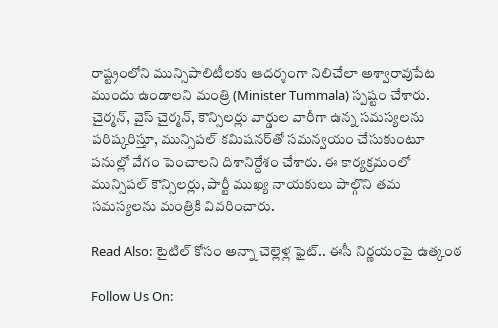రాష్ట్రంలోని మున్సిపాలిటీలకు ఆదర్శంగా నిలిచేలా అశ్వారావుపేట ముందు ఉండాలని మంత్రి (Minister Tummala) స్పష్టం చేశారు. చైర్మన్, వైస్ చైర్మన్, కౌన్సిలర్లు వార్డుల వారీగా ఉన్న సమస్యలను పరిష్కరిస్తూ, మున్సిపల్ కమిషనర్‌తో సమన్వయం చేసుకుంటూ పనుల్లో వేగం పెంచాలని దిశానిర్దేశం చేశారు. ఈ కార్యక్రమంలో మున్సిపల్ కౌన్సిలర్లు, పార్టీ ముఖ్య నాయకులు పాల్గొని తమ సమస్యలను మంత్రికి వివరించారు.

Read Also: టైటిల్ కోసం అన్నా చెల్లెళ్ల ఫైట్.. ఈసీ నిర్ణయంపై ఉత్కంఠ

Follow Us On: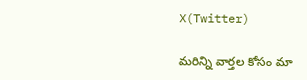X(Twitter)

మ‌రిన్ని వార్త‌ల కోసం మా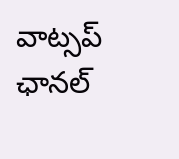వాట్స‌ప్ ఛాన‌ల్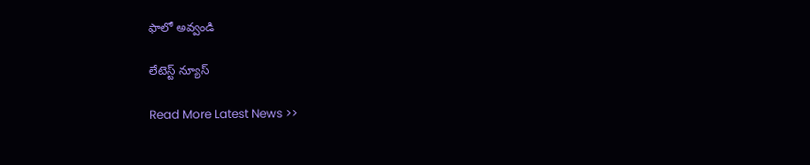ఫాలో అవ్వండి

లేటెస్ట్ న్యూస్‌

Read More Latest News >>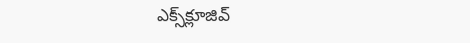ఎక్స్‌క్లూజివ్‌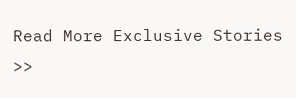Read More Exclusive Stories >>